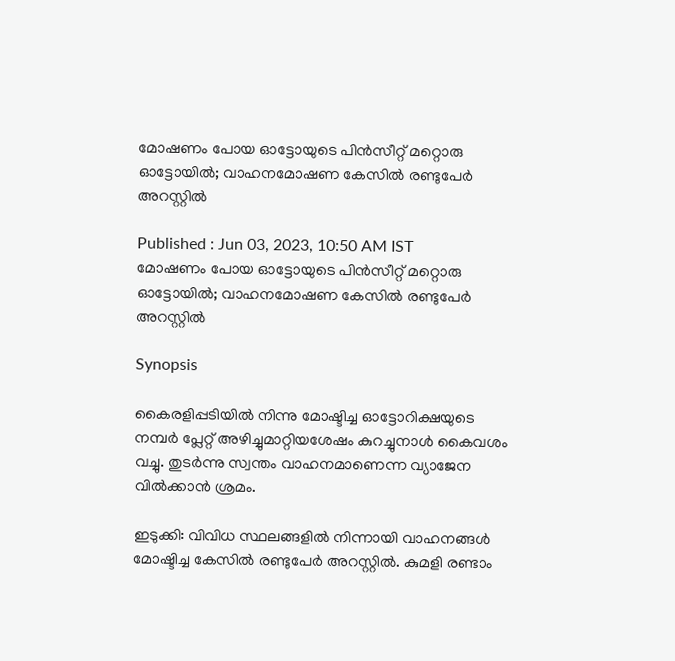മോഷണം പോയ ഓട്ടോയുടെ പിന്‍സീറ്റ് മറ്റൊരു ഓട്ടോയില്‍; വാഹനമോഷണ കേസില്‍ രണ്ടുപേര്‍ അറസ്റ്റില്‍

Published : Jun 03, 2023, 10:50 AM IST
മോഷണം പോയ ഓട്ടോയുടെ പിന്‍സീറ്റ് മറ്റൊരു ഓട്ടോയില്‍; വാഹനമോഷണ കേസില്‍ രണ്ടുപേര്‍ അറസ്റ്റില്‍

Synopsis

കൈരളിപ്പടിയില്‍ നിന്നു മോഷ്ടിച്ച ഓട്ടോറിക്ഷയുടെ നമ്പര്‍ പ്ലേറ്റ് അഴിച്ചുമാറ്റിയശേഷം കുറച്ചുനാള്‍ കൈവശം വച്ചു. തുടര്‍ന്നു സ്വന്തം വാഹനമാണെന്ന വ്യാജേന വില്‍ക്കാന്‍ ശ്രമം.

ഇടുക്കി: വിവിധ സ്ഥലങ്ങളില്‍ നിന്നായി വാഹനങ്ങള്‍ മോഷ്ടിച്ച കേസില്‍ രണ്ടുപേര്‍ അറസ്റ്റില്‍. കുമളി രണ്ടാം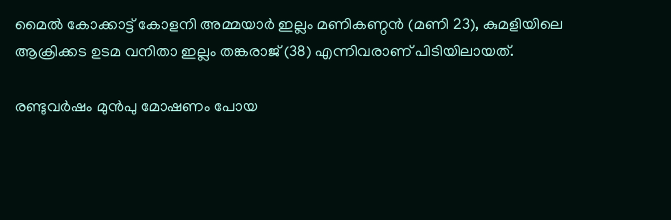മൈല്‍ കോക്കാട്ട് കോളനി അമ്മയാര്‍ ഇല്ലം മണികണ്ഠന്‍ (മണി 23), കുമളിയിലെ ആക്രിക്കട ഉടമ വനിതാ ഇല്ലം തങ്കരാജ് (38) എന്നിവരാണ് പിടിയിലായത്.

രണ്ടുവര്‍ഷം മുന്‍പു മോഷണം പോയ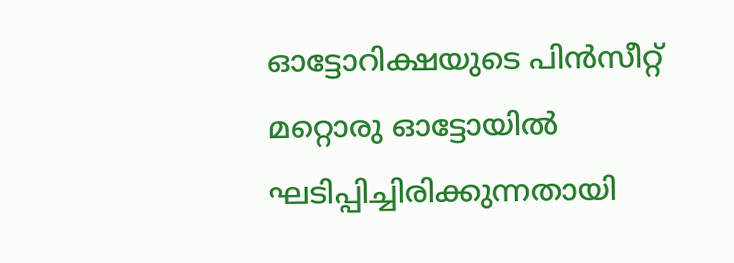ഓട്ടോറിക്ഷയുടെ പിന്‍സീറ്റ് മറ്റൊരു ഓട്ടോയില്‍ ഘടിപ്പിച്ചിരിക്കുന്നതായി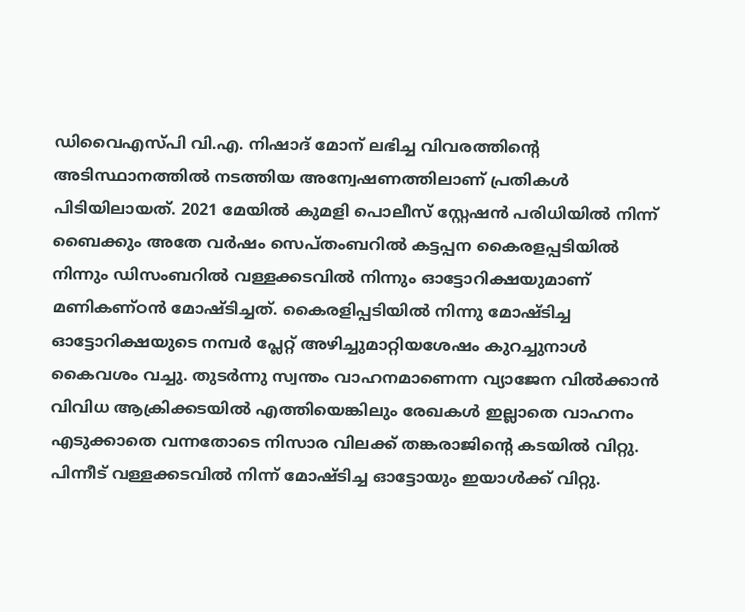ഡിവൈഎസ്പി വി.എ. നിഷാദ് മോന് ലഭിച്ച വിവരത്തിന്റെ അടിസ്ഥാനത്തില്‍ നടത്തിയ അന്വേഷണത്തിലാണ് പ്രതികള്‍ പിടിയിലായത്. 2021 മേയില്‍ കുമളി പൊലീസ് സ്റ്റേഷന്‍ പരിധിയില്‍ നിന്ന് ബൈക്കും അതേ വര്‍ഷം സെപ്തംബറില്‍ കട്ടപ്പന കൈരളപ്പടിയില്‍ നിന്നും ഡിസംബറില്‍ വള്ളക്കടവില്‍ നിന്നും ഓട്ടോറിക്ഷയുമാണ് മണികണ്ഠന്‍ മോഷ്ടിച്ചത്. കൈരളിപ്പടിയില്‍ നിന്നു മോഷ്ടിച്ച ഓട്ടോറിക്ഷയുടെ നമ്പര്‍ പ്ലേറ്റ് അഴിച്ചുമാറ്റിയശേഷം കുറച്ചുനാള്‍ കൈവശം വച്ചു. തുടര്‍ന്നു സ്വന്തം വാഹനമാണെന്ന വ്യാജേന വില്‍ക്കാന്‍ വിവിധ ആക്രിക്കടയില്‍ എത്തിയെങ്കിലും രേഖകള്‍ ഇല്ലാതെ വാഹനം എടുക്കാതെ വന്നതോടെ നിസാര വിലക്ക് തങ്കരാജിന്റെ കടയില്‍ വിറ്റു. പിന്നീട് വള്ളക്കടവില്‍ നിന്ന് മോഷ്ടിച്ച ഓട്ടോയും ഇയാള്‍ക്ക് വിറ്റു.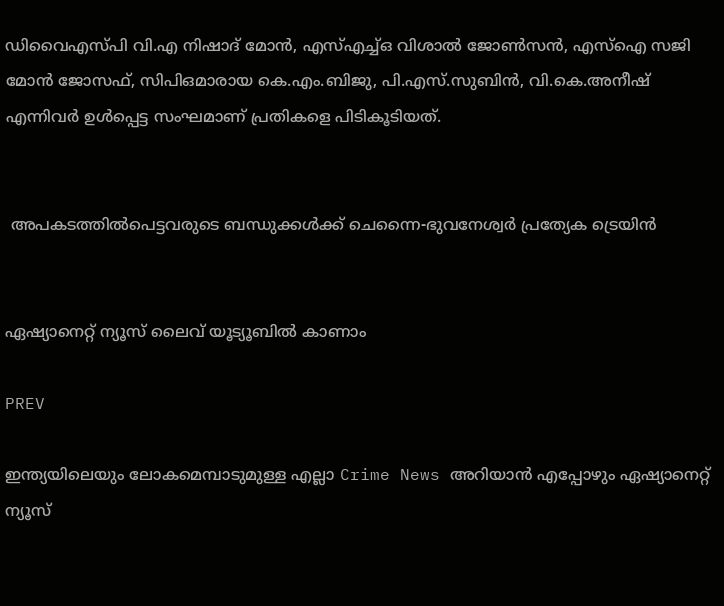ഡിവൈഎസ്പി വി.എ നിഷാദ് മോന്‍, എസ്എച്ച്ഒ വിശാല്‍ ജോണ്‍സന്‍, എസ്‌ഐ സജി മോന്‍ ജോസഫ്, സിപിഒമാരായ കെ.എം.ബിജു, പി.എസ്.സുബിന്‍, വി.കെ.അനീഷ് എന്നിവര്‍ ഉള്‍പ്പെട്ട സംഘമാണ് പ്രതികളെ പിടികൂടിയത്.


 അപകടത്തിൽപെട്ടവരുടെ ബന്ധുക്കൾക്ക് ചെന്നൈ-ഭുവനേശ്വർ പ്രത്യേക ട്രെയിൻ


ഏഷ്യാനെറ്റ് ന്യൂസ് ലൈവ് യൂട്യൂബില്‍ കാണാം

PREV

ഇന്ത്യയിലെയും ലോകമെമ്പാടുമുള്ള എല്ലാ Crime News അറിയാൻ എപ്പോഴും ഏഷ്യാനെറ്റ് ന്യൂസ്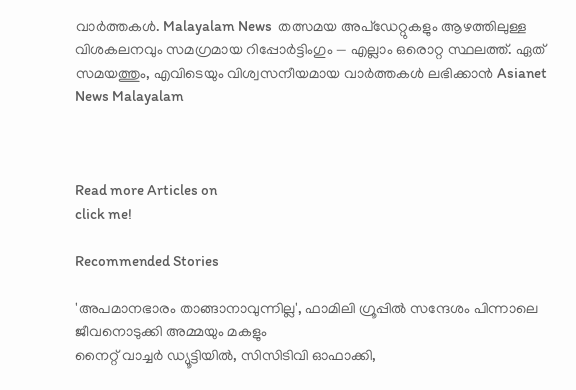വാർത്തകൾ. Malayalam News  തത്സമയ അപ്‌ഡേറ്റുകളും ആഴത്തിലുള്ള വിശകലനവും സമഗ്രമായ റിപ്പോർട്ടിംഗും — എല്ലാം ഒരൊറ്റ സ്ഥലത്ത്. ഏത് സമയത്തും, എവിടെയും വിശ്വസനീയമായ വാർത്തകൾ ലഭിക്കാൻ Asianet News Malayalam



Read more Articles on
click me!

Recommended Stories

'അപമാനഭാരം താങ്ങാനാവുന്നില്ല', ഫാമിലി ഗ്രൂപ്പിൽ സന്ദേശം പിന്നാലെ ജീവനൊടുക്കി അമ്മയും മകളും
നൈറ്റ് വാച്ചർ ഡ്യൂട്ടിയിൽ, സിസിടിവി ഓഫാക്കി,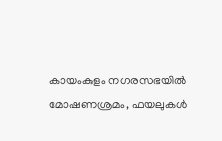കായംകുളം നഗരസഭയിൽ മോഷണശ്രമം, ഫയലുകൾ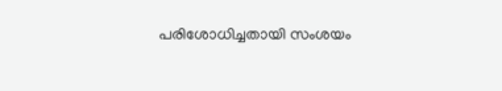പരിശോധിച്ചതായി സംശയം